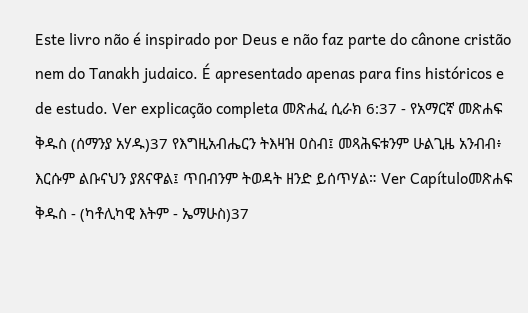Este livro não é inspirado por Deus e não faz parte do cânone cristão nem do Tanakh judaico. É apresentado apenas para fins históricos e de estudo. Ver explicação completa መጽሐፈ ሲራክ 6:37 - የአማርኛ መጽሐፍ ቅዱስ (ሰማንያ አሃዱ)37 የእግዚአብሔርን ትእዛዝ ዐስብ፤ መጻሕፍቱንም ሁልጊዜ አንብብ፥ እርሱም ልቡናህን ያጸናዋል፤ ጥበብንም ትወዳት ዘንድ ይሰጥሃል። Ver Capítuloመጽሐፍ ቅዱስ - (ካቶሊካዊ እትም - ኤማሁስ)37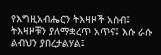የእግዚአብሔርን ትእዛዞች አስብ፤ ትእዛዞቹን ያለማቋረጥ አጥና፤ እሱ ራሱ ልብህን ያበረታልሃል፤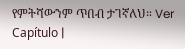የምትሻውንም ጥበብ ታገኛለህ። Ver Capítulo |